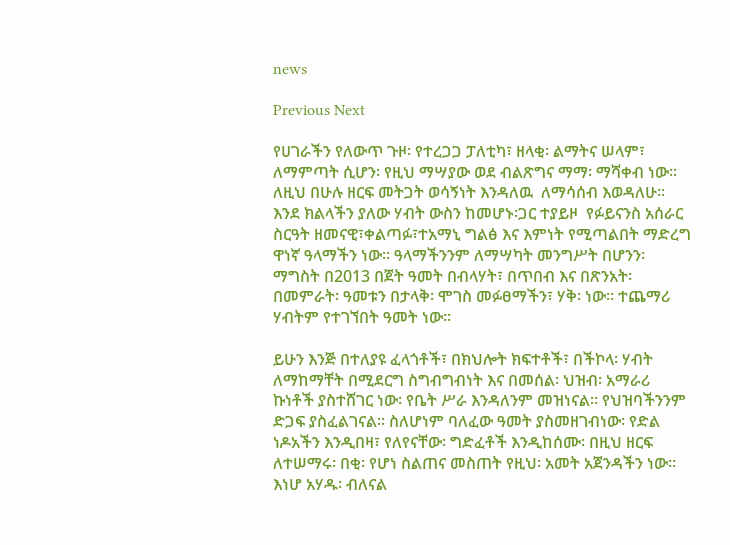news

Previous Next

የሀገራችን የለውጥ ጉዞ፡ የተረጋጋ ፓለቲካ፣ ዘላቂ፡ ልማትና ሠላም፣ ለማምጣት ሲሆን፡ የዚህ ማሣያው ወደ ብልጽግና ማማ፡ ማሻቀብ ነው፡፡ ለዚህ በሁሉ ዘርፍ መትጋት ወሳኝነት እንዳለዉ  ለማሳሰብ እወዳለሁ፡፡ እንደ ክልላችን ያለው ሃብት ውስን ከመሆኑ፡ጋር ተያይዞ  የፉይናንስ አሰራር ስርዓት ዘመናዊ፣ቀልጣፉ፣ተአማኒ ግልፅ እና እምነት የሚጣልበት ማድረግ ዋነኛ ዓላማችን ነው፡፡ ዓላማችንንም ለማሣካት መንግሥት በሆንን፡ ማግስት በ2013 በጀት ዓመት በብላሃት፣ በጥበብ እና በጽንአት፡ በመምራት፡ ዓመቱን በታላቅ፡ ሞገስ መፉፀማችን፣ ሃቅ፡ ነው፡፡ ተጨማሪ ሃብትም የተገኘበት ዓመት ነው፡፡

ይሁን እንጅ በተለያዩ ፈላጎቶች፣ በክህሎት ክፍተቶች፣ በችኮላ፡ ሃብት ለማከማቸት በሚደርግ ስግብግብነት እና በመሰል፡ ህዝብ፡ አማራሪ ኩነቶች ያስተሸገር ነው፡ የቤት ሥራ እንዳለንም መዝነናል፡፡ የህዝባችንንም ድጋፍ ያስፈልገናል፡፡ ስለሆነም ባለፈው ዓመት ያስመዘገብነው፡ የድል ነዶአችን እንዲበዛ፣ የለየናቸው፡ ግድፈቶች እንዲከሰሙ፡ በዚህ ዘርፍ ለተሠማሩ፡ በቂ፡ የሆነ ስልጠና መስጠት የዚህ፡ አመት አጀንዳችን ነው፡፡ እነሆ አሃዱ፡ ብለናል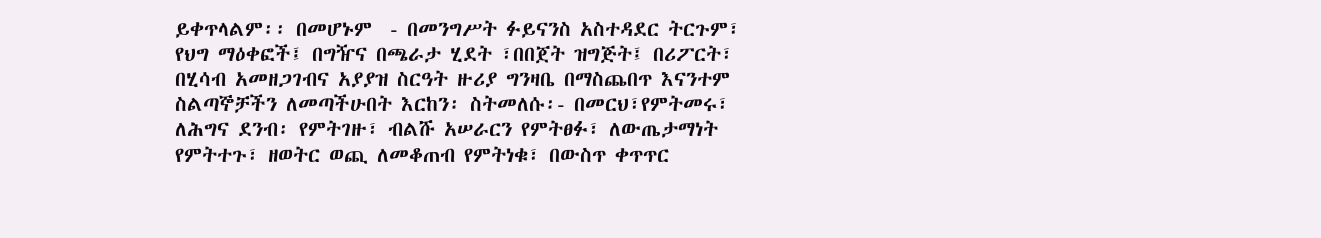ይቀጥላልም፡፡ በመሆኑም  - በመንግሥት ፉይናንስ አስተዳደር ትርጉም፣ የህግ ማዕቀፎች፤ በግዥና በጫራታ ሂደት ፣በበጀት ዝግጅት፤ በሪፖርት፣ በሂሳብ አመዘጋገብና አያያዝ ስርዓት ዙሪያ ግንዛቤ በማስጨበጥ እናንተም  ስልጣኞቻችን ለመጣችሁበት እርከን፡ ስትመለሱ፡- በመርህ፣የምትመሩ፣ ለሕግና ደንብ፡ የምትገዙ፣ ብልሹ አሠራርን የምትፀፉ፣ ለውጤታማነት የምትተጉ፣ ዘወትር ወጪ ለመቆጠብ የምትነቁ፣ በውስጥ ቀጥጥር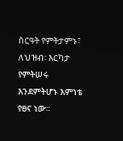ስርዓት የምትታምኑ፣ ለህዝብ፡ እርካታ የምትሠሩ እንደምትሆኑ እምነቴ የፀና ነው፡፡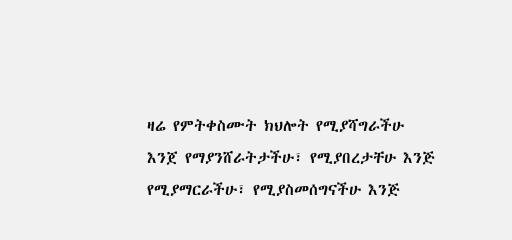ዛሬ የምትቀስሙት ክህሎት የሚያሻግራችሁ እንጀ የማያንሸራትታችሁ፣ የሚያበረታቸሁ እንጅ የሚያማርራችሁ፣ የሚያስመሰግናችሁ እንጅ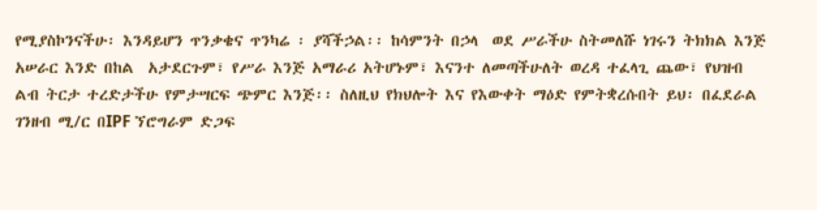የሚያስኮንናችሁ፡ እንዳይሆን ጥንቃቄና ጥንካሬ ፡ ያሻችኃል፡፡ ከሳምንት በኃላ  ወደ ሥራችሁ ስትመለሹ ነገሩን ትክክል እንጅ አሠራር እንድ በከል  አታደርጉም፣ የሥራ እንጅ አማራሪ አትሆኑም፣ እናንተ ለመጣችሁለት ወረዳ ተፈላጊ ጨው፣ የህዝብ ልብ ትርታ ተረድታችሁ የምታሣርፍ ጭምር እንጅ፡፡ ስለዚህ የክህሎት እና የእውቀት ማዕድ የምትቋረሱበት ይህ፡ በፈደራል ገንዘብ ሚ/ር በIPF ኘሮግራም ድጋፍ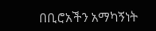በቢሮአችን አማካኝነት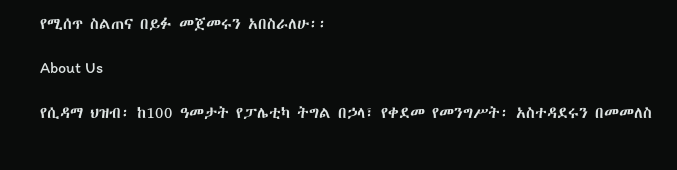የሚሰጥ ስልጠና በይፉ መጀመሩን አበስራለሁ፡፡

About Us

የሲዳማ ህዝብ፡ ከ100 ዓመታት የፓሌቲካ ትግል በኃላ፣ የቀደመ የመንግሥት፡ አስተዳደሩን በመመለስ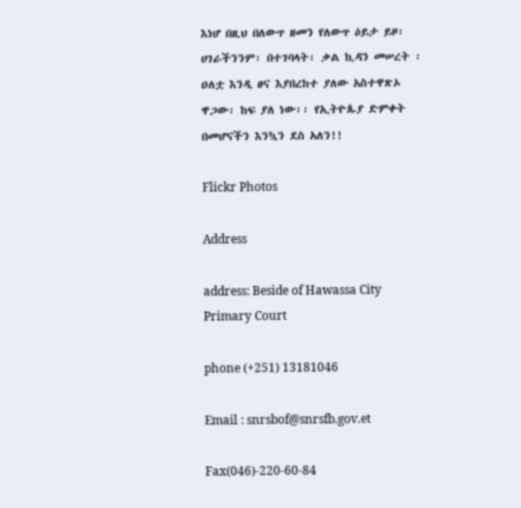እነሆ በዚህ በለውጥ ዘመን የለውጥ ዕይታ ይዞ፡ ሀገራችንንም፡ በተገባላት፡ ቃል ኪዳን መሠረት ፡ ዐለቷ እንዲ ፀና እያበረከተ ያለው አስተዋጽኦ ዋጋው፡ ከፍ ያለ ነው፡፡ የኢትዮጱያ ድምቀት በመሆናችን እንኳን ደስ አለን!!

Flickr Photos

Address

address: Beside of Hawassa City Primary Court

phone (+251) 13181046

Email : snrsbof@snrsfb.gov.et

Fax(046)-220-60-84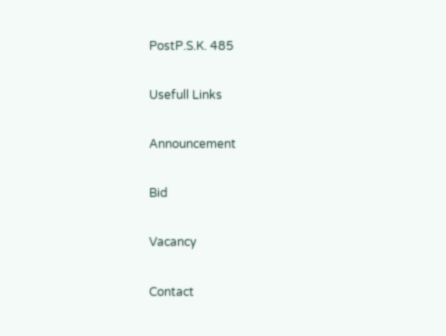PostP.S.K. 485

Usefull Links

Announcement

Bid

Vacancy

Contact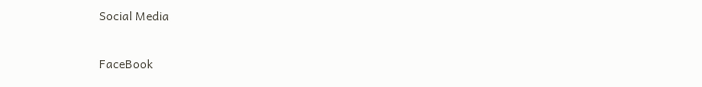Social Media

FaceBook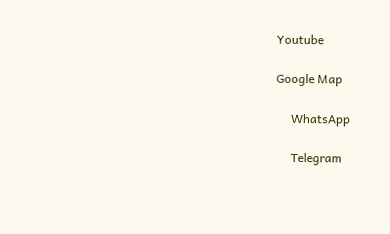Youtube

Google Map

     WhatsApp

     Telegram